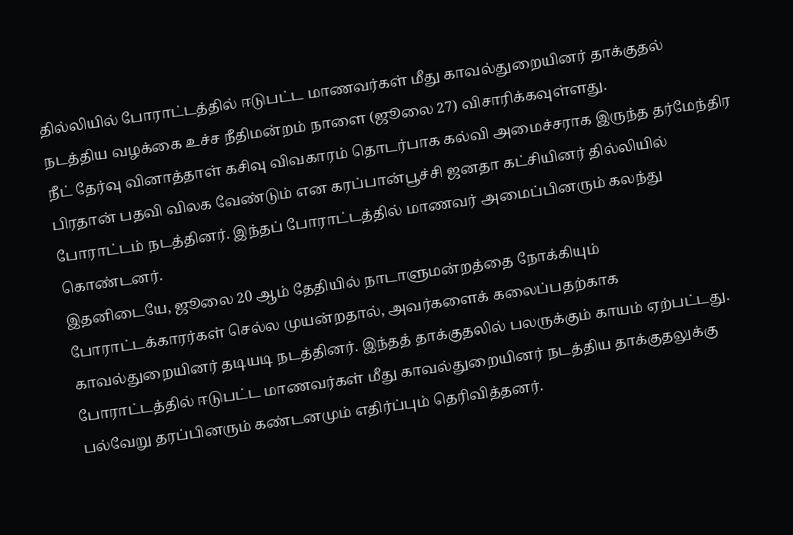தில்லியில் போராட்டத்தில் ஈடுபட்ட மாணவர்கள் மீது காவல்துறையினர் தாக்குதல் நடத்திய வழக்கை உச்ச நீதிமன்றம் நாளை (ஜூலை 27) விசாரிக்கவுள்ளது.
நீட் தேர்வு வினாத்தாள் கசிவு விவகாரம் தொடர்பாக கல்வி அமைச்சராக இருந்த தர்மேந்திர பிரதான் பதவி விலக வேண்டும் என கரப்பான்பூச்சி ஜனதா கட்சியினர் தில்லியில் போராட்டம் நடத்தினர். இந்தப் போராட்டத்தில் மாணவர் அமைப்பினரும் கலந்து கொண்டனர்.
இதனிடையே, ஜூலை 20 ஆம் தேதியில் நாடாளுமன்றத்தை நோக்கியும் போராட்டக்காரர்கள் செல்ல முயன்றதால், அவர்களைக் கலைப்பதற்காக காவல்துறையினர் தடியடி நடத்தினர். இந்தத் தாக்குதலில் பலருக்கும் காயம் ஏற்பட்டது.
போராட்டத்தில் ஈடுபட்ட மாணவர்கள் மீது காவல்துறையினர் நடத்திய தாக்குதலுக்கு பல்வேறு தரப்பினரும் கண்டனமும் எதிர்ப்பும் தெரிவித்தனர்.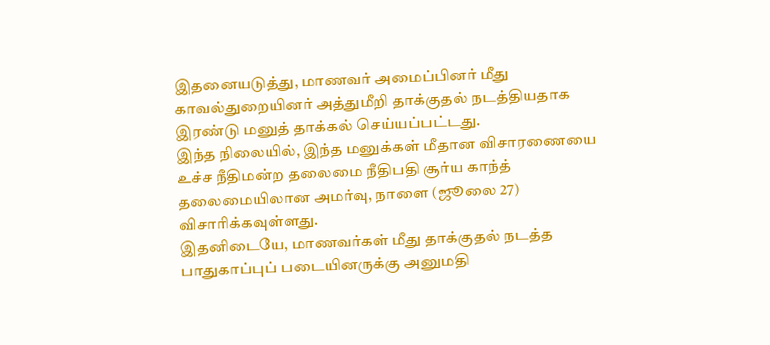இதனையடுத்து, மாணவர் அமைப்பினர் மீது காவல்துறையினர் அத்துமீறி தாக்குதல் நடத்தியதாக இரண்டு மனுத் தாக்கல் செய்யப்பட்டது.
இந்த நிலையில், இந்த மனுக்கள் மீதான விசாரணையை உச்ச நீதிமன்ற தலைமை நீதிபதி சூர்ய காந்த் தலைமையிலான அமர்வு, நாளை (ஜூலை 27) விசாரிக்கவுள்ளது.
இதனிடையே, மாணவர்கள் மீது தாக்குதல் நடத்த பாதுகாப்புப் படையினருக்கு அனுமதி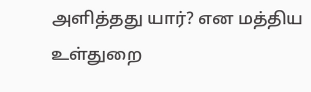அளித்தது யார்? என மத்திய உள்துறை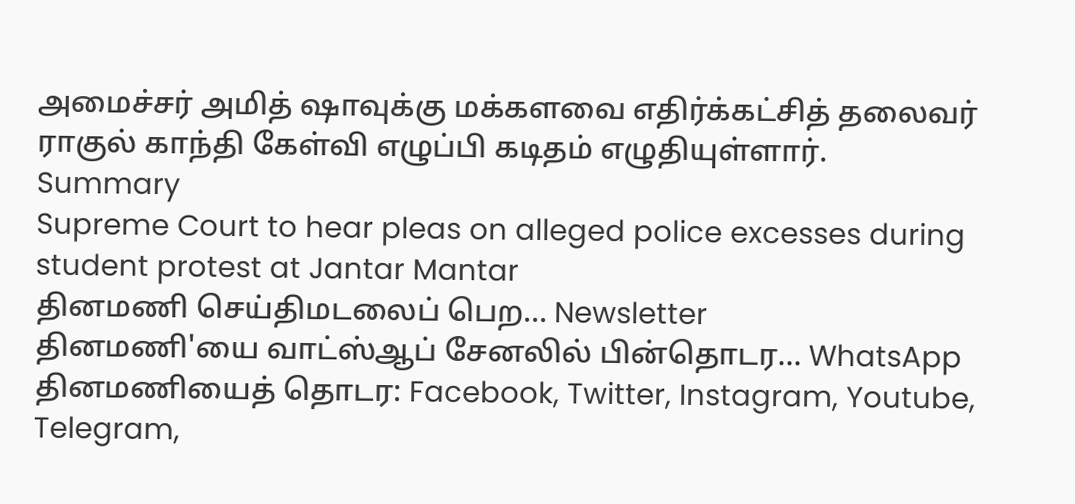அமைச்சர் அமித் ஷாவுக்கு மக்களவை எதிர்க்கட்சித் தலைவர் ராகுல் காந்தி கேள்வி எழுப்பி கடிதம் எழுதியுள்ளார்.
Summary
Supreme Court to hear pleas on alleged police excesses during student protest at Jantar Mantar
தினமணி செய்திமடலைப் பெற... Newsletter
தினமணி'யை வாட்ஸ்ஆப் சேனலில் பின்தொடர... WhatsApp
தினமணியைத் தொடர: Facebook, Twitter, Instagram, Youtube, Telegram,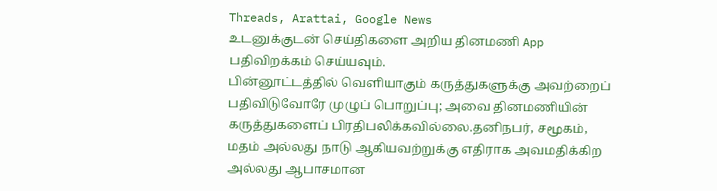Threads, Arattai, Google News
உடனுக்குடன் செய்திகளை அறிய தினமணி App பதிவிறக்கம் செய்யவும்.
பின்னூட்டத்தில் வெளியாகும் கருத்துகளுக்கு அவற்றைப் பதிவிடுவோரே முழுப் பொறுப்பு; அவை தினமணியின் கருத்துகளைப் பிரதிபலிக்கவில்லை.தனிநபர், சமூகம், மதம் அல்லது நாடு ஆகியவற்றுக்கு எதிராக அவமதிக்கிற அல்லது ஆபாசமான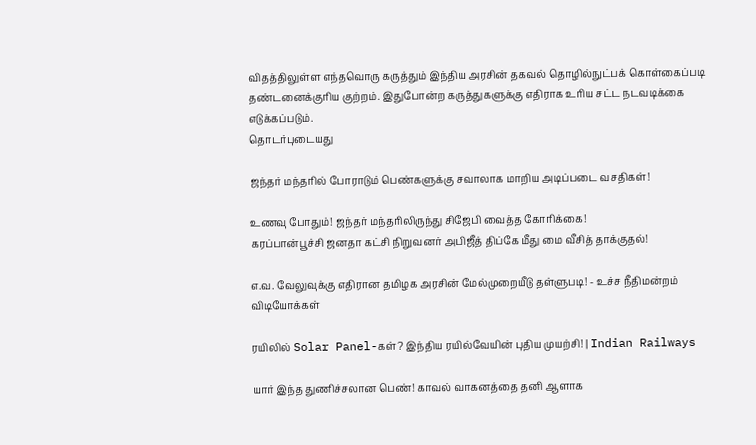விதத்திலுள்ள எந்தவொரு கருத்தும் இந்திய அரசின் தகவல் தொழில்நுட்பக் கொள்கைப்படி தண்டனைக்குரிய குற்றம். இதுபோன்ற கருத்துகளுக்கு எதிராக உரிய சட்ட நடவடிக்கை எடுக்கப்படும்.
தொடர்புடையது

ஜந்தர் மந்தரில் போராடும் பெண்களுக்கு சவாலாக மாறிய அடிப்படை வசதிகள்!

உணவு போதும்! ஜந்தர் மந்தரிலிருந்து சிஜேபி வைத்த கோரிக்கை!
கரப்பான்பூச்சி ஜனதா கட்சி நிறுவனர் அபிஜீத் திப்கே மீது மை வீசித் தாக்குதல்!

எ.வ. வேலுவுக்கு எதிரான தமிழக அரசின் மேல்முறையீடு தள்ளுபடி! - உச்ச நீதிமன்றம்
விடியோக்கள்

ரயிலில் Solar Panel-கள்? இந்திய ரயில்வேயின் புதிய முயற்சி! | Indian Railways

யார் இந்த துணிச்சலான பெண்! காவல் வாகனத்தை தனி ஆளாக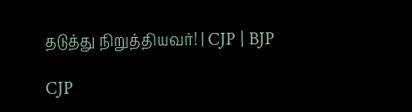தடுத்து நிறுத்தியவர்! | CJP | BJP

CJP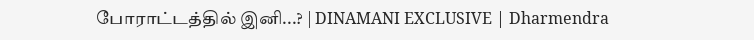போராட்டத்தில் இனி...? | DINAMANI EXCLUSIVE | Dharmendra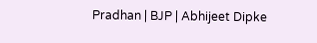Pradhan | BJP | Abhijeet Dipke